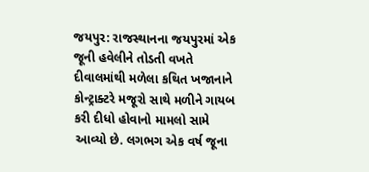જયપુર: રાજસ્થાનના જયપુરમાં એક જૂની હવેલીને તોડતી વખતે દીવાલમાંથી મળેલા કથિત ખજાનાને કોન્ટ્રાક્ટરે મજૂરો સાથે મળીને ગાયબ કરી દીધો હોવાનો મામલો સામે આવ્યો છે. લગભગ એક વર્ષ જૂના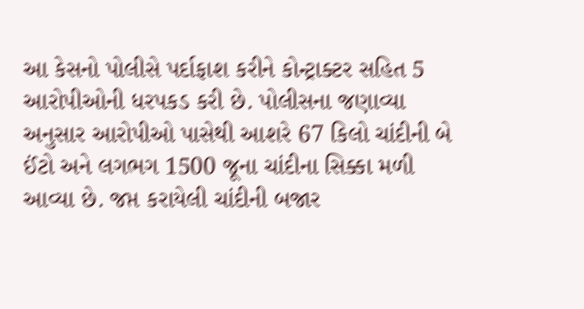આ કેસનો પોલીસે પર્દાફાશ કરીને કોન્ટ્રાક્ટર સહિત 5 આરોપીઓની ધરપકડ કરી છે. પોલીસના જણાવ્યા અનુસાર આરોપીઓ પાસેથી આશરે 67 કિલો ચાંદીની બે ઈંટો અને લગભગ 1500 જૂના ચાંદીના સિક્કા મળી આવ્યા છે. જપ્ત કરાયેલી ચાંદીની બજાર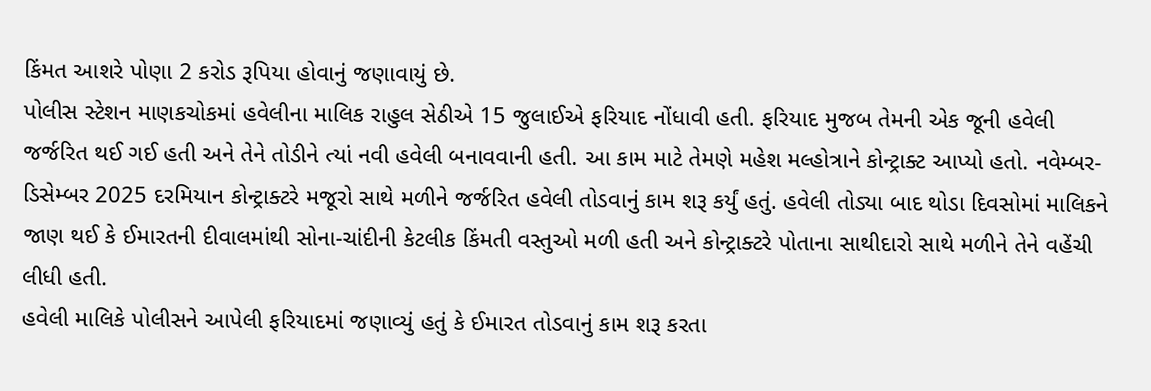કિંમત આશરે પોણા 2 કરોડ રૂપિયા હોવાનું જણાવાયું છે.
પોલીસ સ્ટેશન માણકચોકમાં હવેલીના માલિક રાહુલ સેઠીએ 15 જુલાઈએ ફરિયાદ નોંધાવી હતી. ફરિયાદ મુજબ તેમની એક જૂની હવેલી જર્જરિત થઈ ગઈ હતી અને તેને તોડીને ત્યાં નવી હવેલી બનાવવાની હતી. આ કામ માટે તેમણે મહેશ મલ્હોત્રાને કોન્ટ્રાક્ટ આપ્યો હતો. નવેમ્બર-ડિસેમ્બર 2025 દરમિયાન કોન્ટ્રાક્ટરે મજૂરો સાથે મળીને જર્જરિત હવેલી તોડવાનું કામ શરૂ કર્યું હતું. હવેલી તોડ્યા બાદ થોડા દિવસોમાં માલિકને જાણ થઈ કે ઈમારતની દીવાલમાંથી સોના-ચાંદીની કેટલીક કિંમતી વસ્તુઓ મળી હતી અને કોન્ટ્રાક્ટરે પોતાના સાથીદારો સાથે મળીને તેને વહેંચી લીધી હતી.
હવેલી માલિકે પોલીસને આપેલી ફરિયાદમાં જણાવ્યું હતું કે ઈમારત તોડવાનું કામ શરૂ કરતા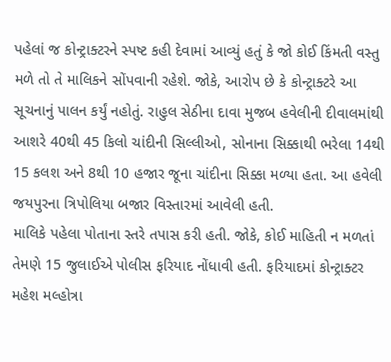પહેલાં જ કોન્ટ્રાક્ટરને સ્પષ્ટ કહી દેવામાં આવ્યું હતું કે જો કોઈ કિંમતી વસ્તુ મળે તો તે માલિકને સોંપવાની રહેશે. જોકે, આરોપ છે કે કોન્ટ્રાક્ટરે આ સૂચનાનું પાલન કર્યું નહોતું. રાહુલ સેઠીના દાવા મુજબ હવેલીની દીવાલમાંથી આશરે 40થી 45 કિલો ચાંદીની સિલ્લીઓ, સોનાના સિક્કાથી ભરેલા 14થી 15 કલશ અને 8થી 10 હજાર જૂના ચાંદીના સિક્કા મળ્યા હતા. આ હવેલી જયપુરના ત્રિપોલિયા બજાર વિસ્તારમાં આવેલી હતી.
માલિકે પહેલા પોતાના સ્તરે તપાસ કરી હતી. જોકે, કોઈ માહિતી ન મળતાં તેમણે 15 જુલાઈએ પોલીસ ફરિયાદ નોંધાવી હતી. ફરિયાદમાં કોન્ટ્રાક્ટર મહેશ મલ્હોત્રા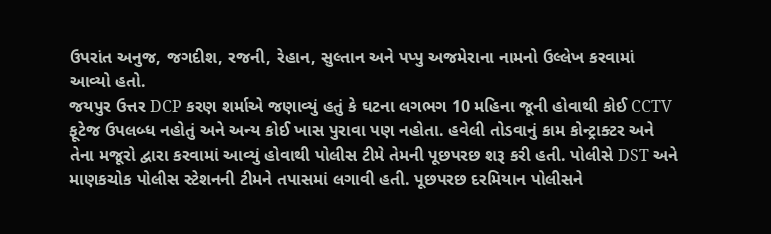ઉપરાંત અનુજ, જગદીશ, રજની, રેહાન, સુલ્તાન અને પપ્પુ અજમેરાના નામનો ઉલ્લેખ કરવામાં આવ્યો હતો.
જયપુર ઉત્તર DCP કરણ શર્માએ જણાવ્યું હતું કે ઘટના લગભગ 10 મહિના જૂની હોવાથી કોઈ CCTV ફૂટેજ ઉપલબ્ધ નહોતું અને અન્ય કોઈ ખાસ પુરાવા પણ નહોતા. હવેલી તોડવાનું કામ કોન્ટ્રાક્ટર અને તેના મજૂરો દ્વારા કરવામાં આવ્યું હોવાથી પોલીસ ટીમે તેમની પૂછપરછ શરૂ કરી હતી. પોલીસે DST અને માણકચોક પોલીસ સ્ટેશનની ટીમને તપાસમાં લગાવી હતી. પૂછપરછ દરમિયાન પોલીસને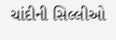ચાંદીની સિલ્લીઓ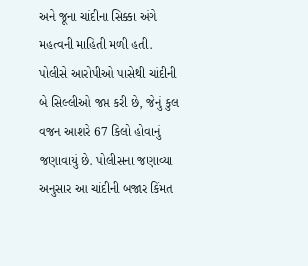અને જૂના ચાંદીના સિક્કા અંગે મહત્વની માહિતી મળી હતી.
પોલીસે આરોપીઓ પાસેથી ચાંદીની બે સિલ્લીઓ જપ્ત કરી છે, જેનું કુલ વજન આશરે 67 કિલો હોવાનું જણાવાયું છે. પોલીસના જણાવ્યા અનુસાર આ ચાંદીની બજાર કિંમત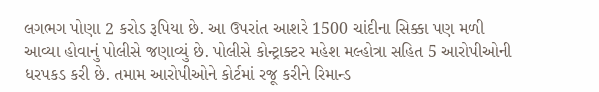લગભગ પોણા 2 કરોડ રૂપિયા છે. આ ઉપરાંત આશરે 1500 ચાંદીના સિક્કા પણ મળી આવ્યા હોવાનું પોલીસે જણાવ્યું છે. પોલીસે કોન્ટ્રાક્ટર મહેશ મલ્હોત્રા સહિત 5 આરોપીઓની ધરપકડ કરી છે. તમામ આરોપીઓને કોર્ટમાં રજૂ કરીને રિમાન્ડ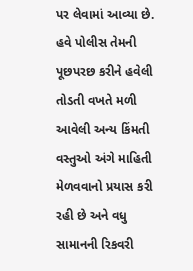પર લેવામાં આવ્યા છે. હવે પોલીસ તેમની પૂછપરછ કરીને હવેલી તોડતી વખતે મળી આવેલી અન્ય કિંમતી વસ્તુઓ અંગે માહિતી મેળવવાનો પ્રયાસ કરી રહી છે અને વધુ સામાનની રિકવરી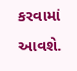કરવામાં આવશે.